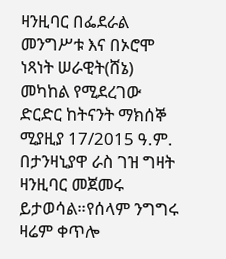ዛንዚባር በፌደራል መንግሥቱ እና በኦሮሞ ነጻነት ሠራዊት(ሸኔ) መካከል የሚደረገው ድርድር ከትናንት ማክሰኞ ሚያዚያ 17/2015 ዓ.ም. በታንዛኒያዋ ራስ ገዝ ግዛት ዛንዚባር መጀመሩ ይታወሳል።የሰላም ንግግሩ ዛሬም ቀጥሎ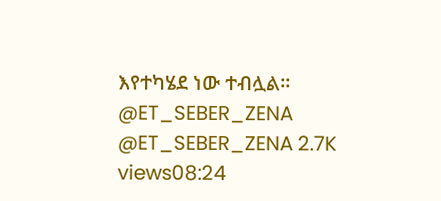እየተካሄደ ነው ተብሏል። @ET_SEBER_ZENA @ET_SEBER_ZENA 2.7K views08:24